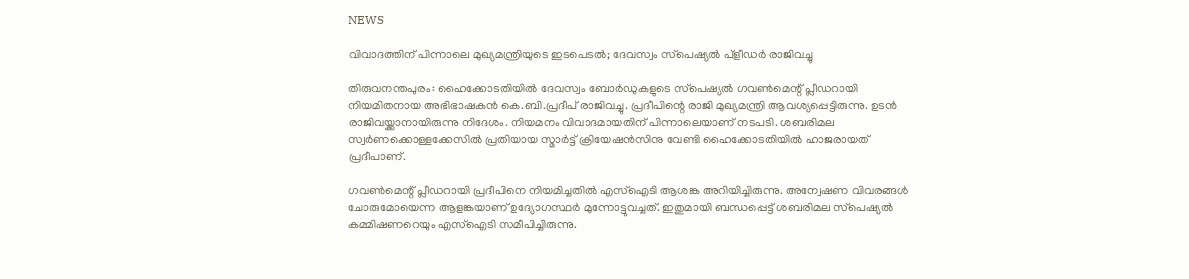NEWS

വിവാദത്തിന് പിന്നാലെ മുഖ്യമന്ത്രിയുടെ ഇടപെടൽ; ദേവസ്വം സ്‌പെഷ്യൽ പ്ളീഡർ രാജിവച്ചു

തിരുവനന്തപുരം: ഹൈക്കോടതിയിൽ ദേവസ്വം ബോർഡുകളുടെ സ്‌പെഷ്യൽ ഗവൺമെന്റ് പ്ലീഡറായി നിയമിതനായ അഭിഭാഷകൻ കെ.ബി.പ്രദീപ് രാജിവച്ചു. പ്രദീപിന്റെ രാജി മുഖ്യമന്ത്രി ആവശ്യപ്പെട്ടിരുന്നു. ഉടൻ രാജിവയ്ക്കാനായിരുന്നു നി‌ദേശം. നിയമനം വിവാദമായതിന് പിന്നാലെയാണ് നടപടി. ശബരിമല സ്വർണക്കൊള്ളക്കേസിൽ പ്രതിയായ സ്മാർട്ട് ക്രിയേഷൻസിനു വേണ്ടി ഹൈക്കോടതിയിൽ ഹാജരായത് പ്രദീപാണ്.

ഗവൺമെന്റ് പ്ലീഡറായി പ്രദീപിനെ നിയമിച്ചതിൽ എസ്‌ഐടി ആശങ്ക അറിയിച്ചിരുന്നു. അന്വേഷണ വിവരങ്ങൾ ചോരുമോയെന്ന ആളങ്കയാണ് ഉദ്യോഗസ്ഥർ മുന്നോട്ടുവച്ചത്. ഇതുമായി ബന്ധപ്പെട്ട് ശബരിമല സ്‌പെഷ്യൽ കമ്മിഷണറെയും എസ്‌ഐടി സമീപിച്ചിരുന്നു.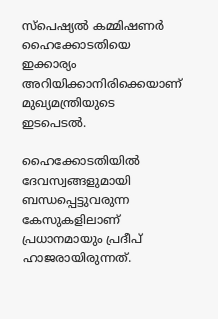സ്‌പെഷ്യൽ കമ്മിഷണർ ഹൈക്കോടതിയെ ഇക്കാര്യം അറിയിക്കാനിരിക്കെയാണ് മുഖ്യമന്ത്രിയുടെ ഇടപെടൽ.

ഹൈക്കോടതിയിൽ ദേവസ്വങ്ങളുമായി ബന്ധപ്പെട്ടുവരുന്ന കേസുകളിലാണ് പ്രധാനമായും പ്രദീപ് ഹാജരായിരുന്നത്.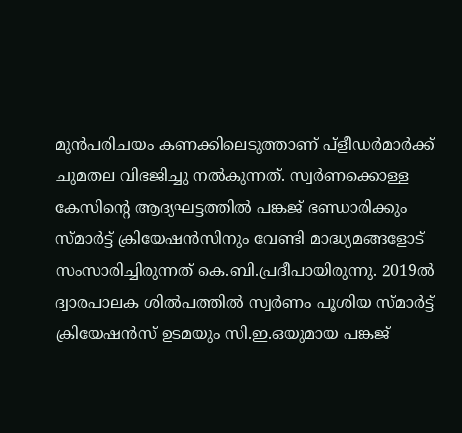മുൻപരിചയം കണക്കിലെടുത്താണ് പ്ളീഡർമാർക്ക് ചുമതല വിഭജിച്ചു നൽകുന്നത്. സ്വർണക്കൊള്ള കേസിന്റെ ആദ്യഘട്ടത്തിൽ പങ്കജ് ഭണ്ഡാരിക്കും സ്മാർട്ട് ക്രിയേഷൻസിനും വേണ്ടി മാദ്ധ്യമങ്ങളോട് സംസാരിച്ചിരുന്നത് കെ.ബി.പ്രദീപായിരുന്നു. 2019ൽ ദ്വാരപാലക ശിൽപത്തിൽ സ്വർണം പൂശിയ സ്മാർട്ട് ക്രിയേഷൻസ് ഉടമയും സി.ഇ.ഒയുമായ പങ്കജ്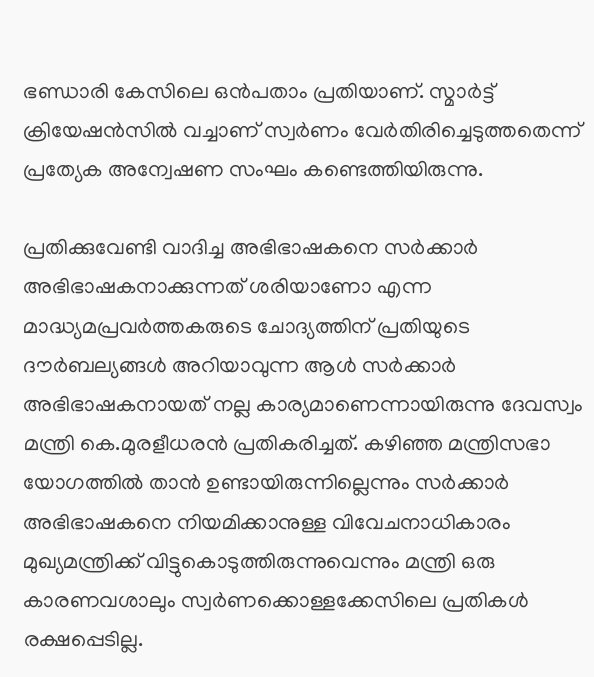ഭണ്ഡാരി കേസിലെ ഒൻപതാം പ്രതിയാണ്. സ്മാർട്ട് ക്രിയേഷൻസിൽ വച്ചാണ് സ്വർണം വേർതിരിച്ചെടുത്തതെന്ന് പ്രത്യേക അന്വേഷണ സംഘം കണ്ടെത്തിയിരുന്നു.

പ്രതിക്കുവേണ്ടി വാദിച്ച അഭിഭാഷകനെ സർക്കാർ അഭിഭാഷകനാക്കുന്നത് ശരിയാണോ എന്ന മാദ്ധ്യമപ്രവർത്തകരുടെ ചോദ്യത്തിന് പ്രതിയുടെ ദൗർബല്യങ്ങൾ അറിയാവുന്ന ആൾ സർക്കാർ അഭിഭാഷകനായത് നല്ല കാര്യമാണെന്നായിരുന്നു ദേവസ്വം മന്ത്രി കെ.മുരളീധരൻ പ്രതികരിച്ചത്. കഴിഞ്ഞ മന്ത്രിസഭാ യോഗത്തിൽ താൻ ഉണ്ടായിരുന്നില്ലെന്നും സർക്കാർ അഭിഭാഷകനെ നിയമിക്കാനുള്ള വിവേചനാധികാരം മുഖ്യമന്ത്രിക്ക് വിട്ടുകൊടുത്തിരുന്നുവെന്നും മന്ത്രി ഒരു കാരണവശാലും സ്വർണക്കൊള്ളക്കേസിലെ പ്രതികൾ രക്ഷപ്പെടില്ല.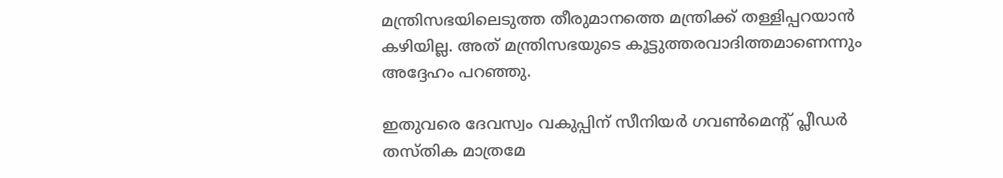മന്ത്രിസഭയിലെടുത്ത തീരുമാനത്തെ മന്ത്രിക്ക് തള്ളിപ്പറയാൻ കഴിയില്ല. അത് മന്ത്രിസഭയുടെ കൂട്ടുത്തരവാദിത്തമാണെന്നും അദ്ദേഹം പറഞ്ഞു.

ഇതുവരെ ദേവസ്വം വകുപ്പിന് സീനിയർ ഗവൺമെന്റ് പ്ലീഡർ തസ്തിക മാത്രമേ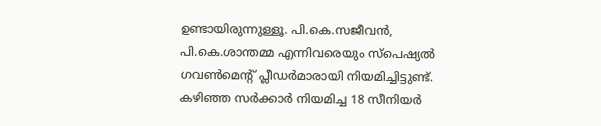ഉണ്ടായിരുന്നുള്ളൂ. പി.കെ.സജീവൻ, പി.കെ.ശാന്തമ്മ എന്നിവരെയും സ്‌പെഷ്യൽ ഗവൺമെന്റ് പ്ലീഡർമാരായി നിയമിച്ചിട്ടുണ്ട്. കഴിഞ്ഞ സർക്കാർ നിയമിച്ച 18 സീനിയർ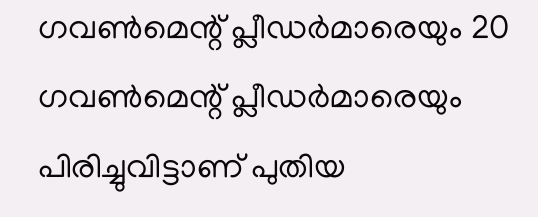ഗവൺമെന്റ് പ്ലീഡർമാരെയും 20 ഗവൺമെന്റ് പ്ലീഡർമാരെയും പിരിച്ചുവിട്ടാണ് പുതിയ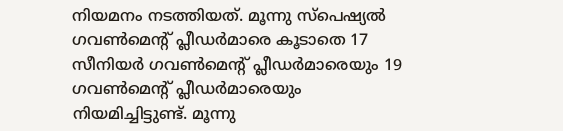നിയമനം നടത്തിയത്. മൂന്നു സ്പെഷ്യൽ ഗവൺമെന്റ് പ്ലീഡർമാരെ കൂടാതെ 17 സീനിയർ ഗവൺമെന്റ് പ്ലീഡർമാരെയും 19 ഗവൺമെന്റ് പ്ലീഡർമാരെയും നിയമിച്ചിട്ടുണ്ട്. മൂന്നു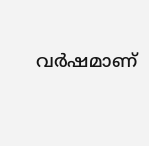വർഷമാണ്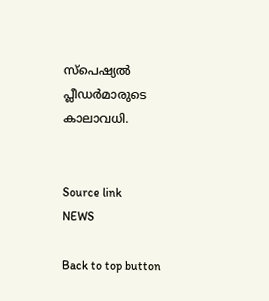സ്‌പെഷ്യൽ പ്ലീഡർമാരുടെ കാലാവധി.


Source link
NEWS

Back to top button